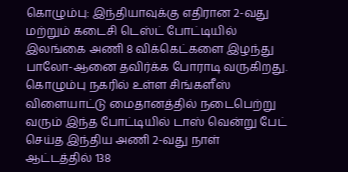கொழும்பு: இந்தியாவுக்கு எதிரான 2-வது மற்றும் கடைசி டெஸ்ட் போட்டியில் இலங்கை அணி 8 விக்கெட்களை இழந்து பாலோ-ஆனை தவிர்க்க போராடி வருகிறது.
கொழும்பு நகரில் உள்ள சிங்களீஸ் விளையாட்டு மைதானத்தில் நடைபெற்று வரும் இந்த போட்டியில் டாஸ் வென்று பேட் செய்த இந்திய அணி 2-வது நாள் ஆட்டத்தில் 138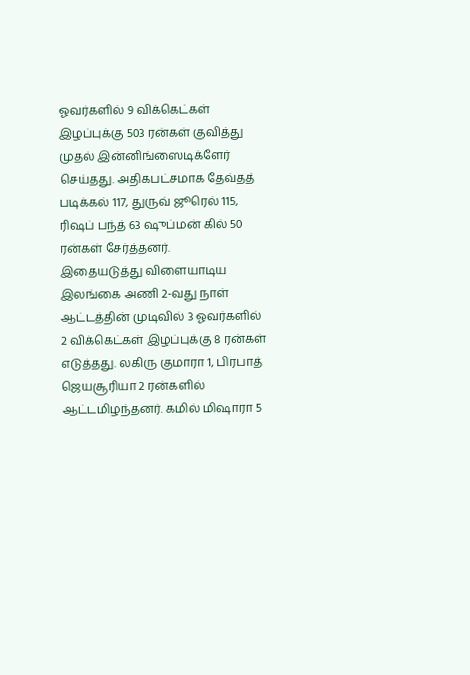ஓவர்களில் 9 விக்கெட்கள் இழப்புக்கு 503 ரன்கள் குவித்து முதல் இன்னிங்ஸைடிக்ளேர் செய்தது. அதிகபட்சமாக தேவ்தத் படிக்கல் 117, துருவ் ஜூரெல் 115, ரிஷப் பந்த் 63 ஷுப்மன் கில் 50 ரன்கள் சேர்த்தனர்.
இதையடுத்து விளையாடிய இலங்கை அணி 2-வது நாள் ஆட்டத்தின் முடிவில் 3 ஓவர்களில் 2 விக்கெட்கள் இழப்புக்கு 8 ரன்கள் எடுத்தது. லகிரு குமாரா 1, பிரபாத் ஜெயசூரியா 2 ரன்களில் ஆட்டமிழந்தனர். கமில் மிஷாரா 5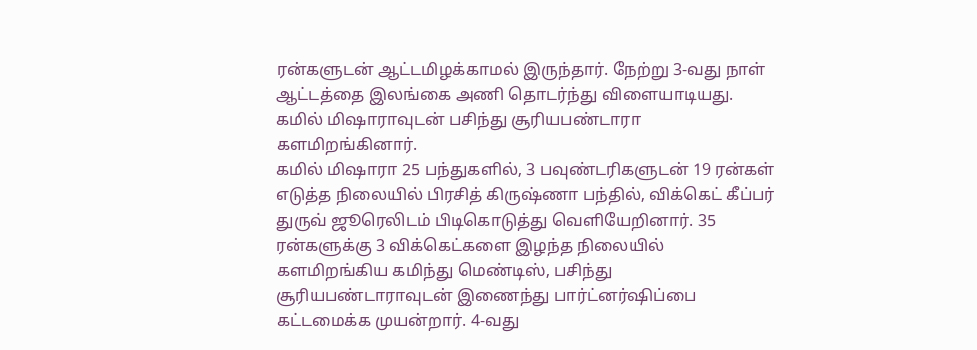ரன்களுடன் ஆட்டமிழக்காமல் இருந்தார். நேற்று 3-வது நாள் ஆட்டத்தை இலங்கை அணி தொடர்ந்து விளையாடியது. கமில் மிஷாராவுடன் பசிந்து சூரியபண்டாரா களமிறங்கினார்.
கமில் மிஷாரா 25 பந்துகளில், 3 பவுண்டரிகளுடன் 19 ரன்கள் எடுத்த நிலையில் பிரசித் கிருஷ்ணா பந்தில், விக்கெட் கீப்பர் துருவ் ஜூரெலிடம் பிடிகொடுத்து வெளியேறினார். 35 ரன்களுக்கு 3 விக்கெட்களை இழந்த நிலையில் களமிறங்கிய கமிந்து மெண்டிஸ், பசிந்து சூரியபண்டாராவுடன் இணைந்து பார்ட்னர்ஷிப்பை கட்டமைக்க முயன்றார். 4-வது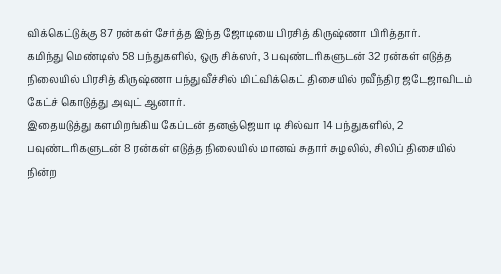விக்கெட்டுக்கு 87 ரன்கள் சேர்த்த இந்த ஜோடியை பிரசித் கிருஷ்ணா பிரித்தார்.
கமிந்து மெண்டிஸ் 58 பந்துகளில், ஒரு சிக்ஸர், 3 பவுண்டரிகளுடன் 32 ரன்கள் எடுத்த நிலையில் பிரசித் கிருஷ்ணா பந்துவீச்சில் மிட்விக்கெட் திசையில் ரவீந்திர ஜடேஜாவிடம் கேட்ச் கொடுத்து அவுட் ஆனார்.
இதையடுத்து களமிறங்கிய கேப்டன் தனஞ்ஜெயா டி சில்வா 14 பந்துகளில், 2 பவுண்டரிகளுடன் 8 ரன்கள் எடுத்த நிலையில் மானவ் சுதார் சுழலில், சிலிப் திசையில் நின்ற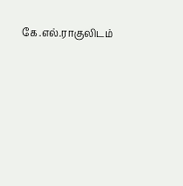கே.எல்.ராகுலிடம்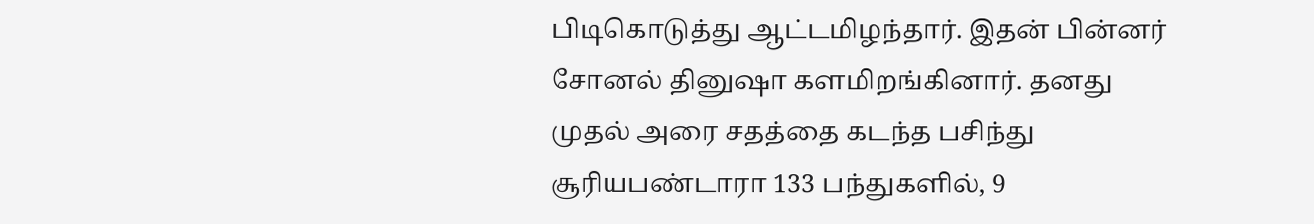பிடிகொடுத்து ஆட்டமிழந்தார். இதன் பின்னர் சோனல் தினுஷா களமிறங்கினார். தனது முதல் அரை சதத்தை கடந்த பசிந்து சூரியபண்டாரா 133 பந்துகளில், 9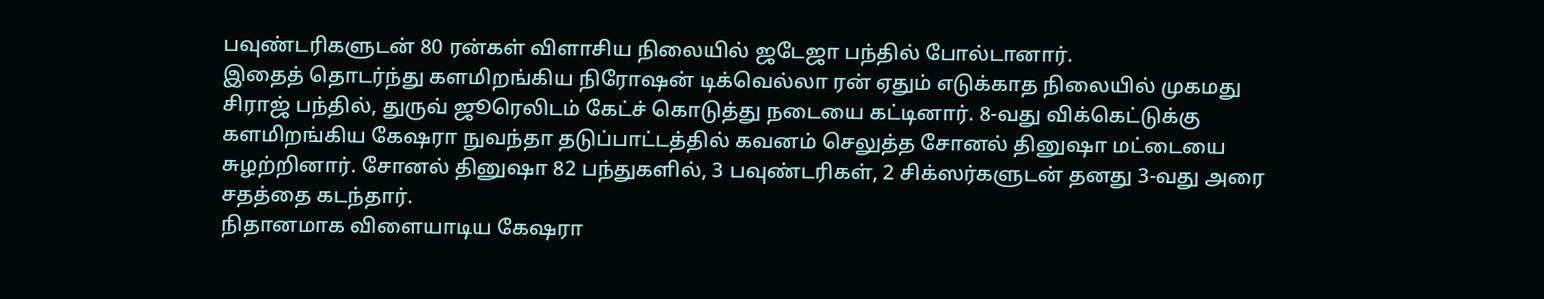பவுண்டரிகளுடன் 80 ரன்கள் விளாசிய நிலையில் ஜடேஜா பந்தில் போல்டானார்.
இதைத் தொடர்ந்து களமிறங்கிய நிரோஷன் டிக்வெல்லா ரன் ஏதும் எடுக்காத நிலையில் முகமது சிராஜ் பந்தில், துருவ் ஜூரெலிடம் கேட்ச் கொடுத்து நடையை கட்டினார். 8-வது விக்கெட்டுக்கு களமிறங்கிய கேஷரா நுவந்தா தடுப்பாட்டத்தில் கவனம் செலுத்த சோனல் தினுஷா மட்டையை சுழற்றினார். சோனல் தினுஷா 82 பந்துகளில், 3 பவுண்டரிகள், 2 சிக்ஸர்களுடன் தனது 3-வது அரை சதத்தை கடந்தார்.
நிதானமாக விளையாடிய கேஷரா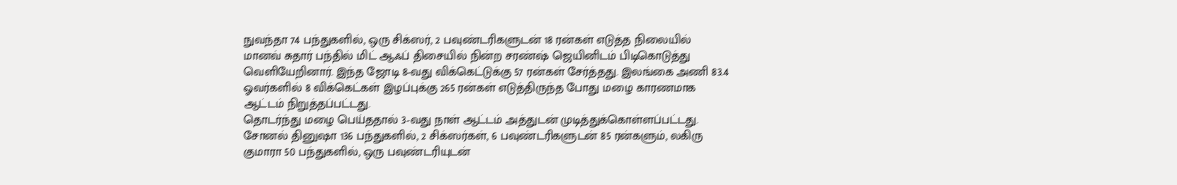நுவந்தா 74 பந்துகளில், ஒரு சிக்ஸர், 2 பவுண்டரிகளுடன் 18 ரன்கள் எடுத்த நிலையில் மானவ் சுதார் பந்தில் மிட் ஆஃப் திசையில் நின்ற சரண்ஷ் ஜெயினிடம் பிடிகொடுத்து வெளியேறினார். இந்த ஜோடி 8-வது விக்கெட்டுக்கு 57 ரன்கள் சேர்த்தது. இலங்கை அணி 83.4 ஓவர்களில் 8 விக்கெட்கள் இழப்புக்கு 265 ரன்கள் எடுத்திருந்த போது மழை காரணமாக ஆட்டம் நிறுத்தப்பட்டது.
தொடர்ந்து மழை பெய்ததால் 3-வது நாள் ஆட்டம் அத்துடன் முடித்துக்கொள்ளப்பட்டது. சோனல் தினுஷா 136 பந்துகளில், 2 சிக்ஸர்கள், 6 பவுண்டரிகளுடன் 85 ரன்களும், லகிரு குமாரா 50 பந்துகளில், ஒரு பவுண்டரியுடன்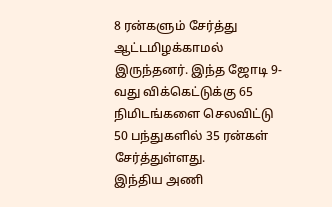8 ரன்களும் சேர்த்து ஆட்டமிழக்காமல் இருந்தனர். இந்த ஜோடி 9-வது விக்கெட்டுக்கு 65 நிமிடங்களை செலவிட்டு 50 பந்துகளில் 35 ரன்கள் சேர்த்துள்ளது.
இந்திய அணி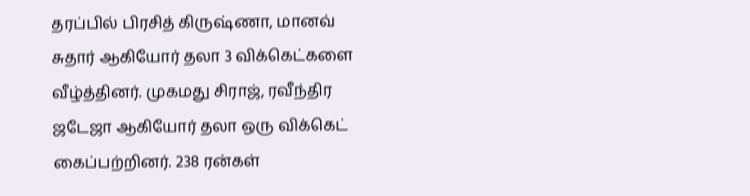தரப்பில் பிரசித் கிருஷ்ணா, மானவ் சுதார் ஆகியோர் தலா 3 விக்கெட்களை வீழ்த்தினர். முகமது சிராஜ், ரவீந்திர ஜடேஜா ஆகியோர் தலா ஒரு விக்கெட் கைப்பற்றினர். 238 ரன்கள்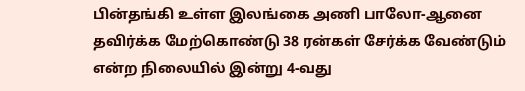பின்தங்கி உள்ள இலங்கை அணி பாலோ-ஆனை தவிர்க்க மேற்கொண்டு 38 ரன்கள் சேர்க்க வேண்டும் என்ற நிலையில் இன்று 4-வது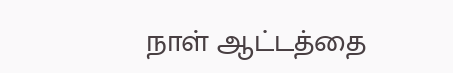நாள் ஆட்டத்தை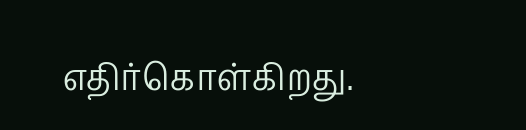எதிர்கொள்கிறது.